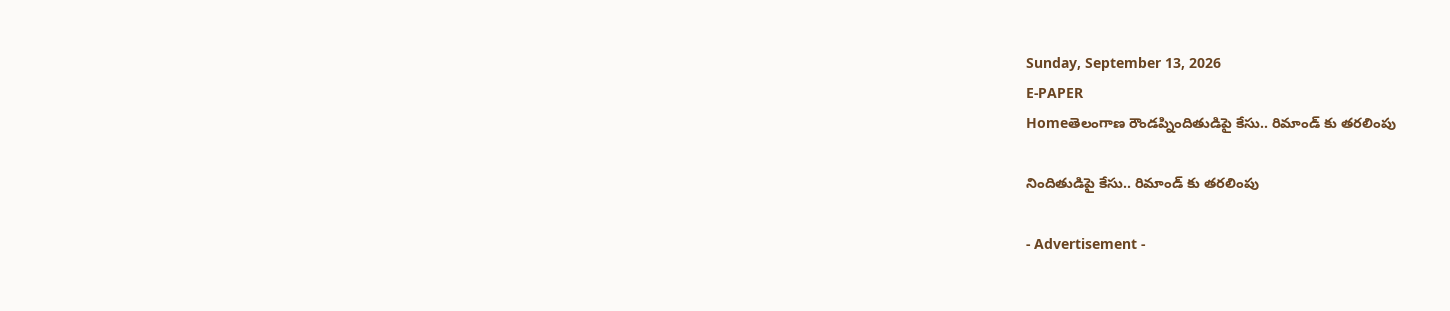Sunday, September 13, 2026
E-PAPER
Homeతెలంగాణ రౌండప్నిందితుడిపై కేసు.. రిమాండ్ కు తరలింపు

నిందితుడిపై కేసు.. రిమాండ్ కు తరలింపు

- Advertisement -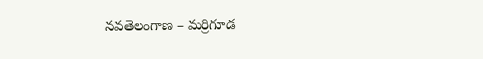నవతెలంగాణ – మర్రిగూడ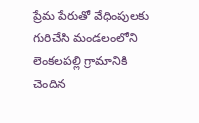ప్రేమ పేరుతో వేధింపులకు గురిచేసి మండలంలోని లెంకలపల్లి గ్రామానికి చెందిన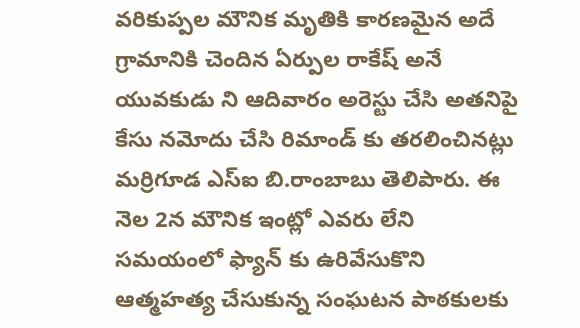వరికుప్పల మౌనిక మృతికి కారణమైన అదే గ్రామానికి చెందిన ఏర్పుల రాకేష్ అనే యువకుడు ని ఆదివారం అరెస్టు చేసి అతనిపై కేసు నమోదు చేసి రిమాండ్ కు తరలించినట్లు మర్రిగూడ ఎస్ఐ బి.రాంబాబు తెలిపారు. ఈ నెల 2న మౌనిక ఇంట్లో ఎవరు లేని సమయంలో ఫ్యాన్ కు ఉరివేసుకొని ఆత్మహత్య చేసుకున్న సంఘటన పాఠకులకు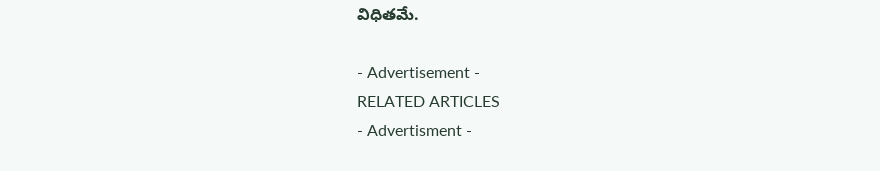విధితమే.

- Advertisement -
RELATED ARTICLES
- Advertisment -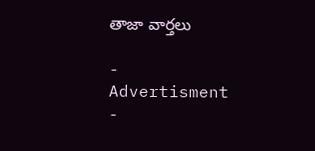తాజా వార్తలు

- Advertisment -